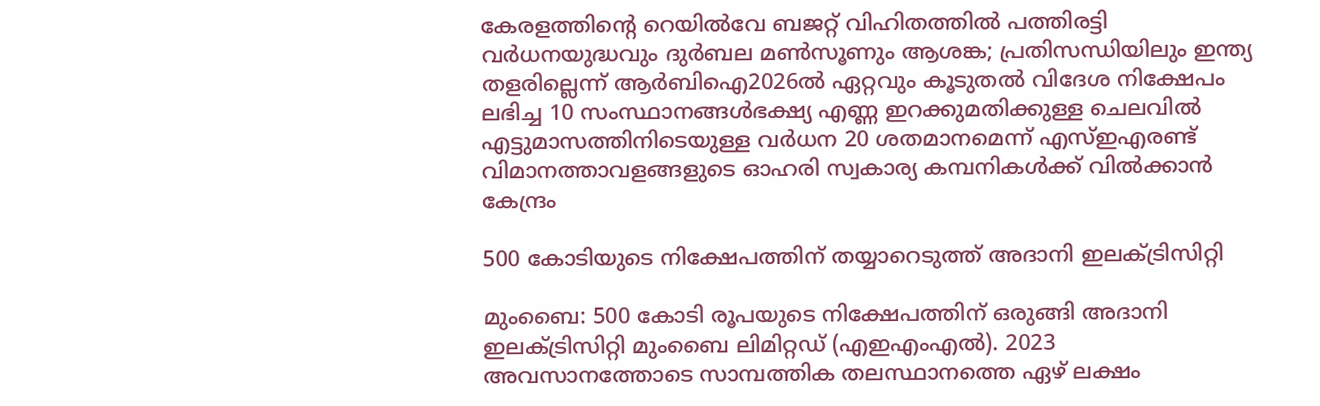കേരളത്തിന്റെ റെയിൽവേ ബജറ്റ് വിഹിതത്തിൽ പത്തിരട്ടി വർധനയുദ്ധവും ദുർബല മൺസൂണും ആശങ്ക; പ്രതിസന്ധിയിലും ഇന്ത്യ തളരില്ലെന്ന് ആർബിഐ2026ൽ ഏറ്റവും കൂടുതല്‍ വിദേശ നിക്ഷേപം ലഭിച്ച 10 സംസ്ഥാനങ്ങൾഭക്ഷ്യ എണ്ണ ഇറക്കുമതിക്കുള്ള ചെലവിൽ എട്ടുമാസത്തിനിടെയുള്ള വർധന 20 ശതമാനമെന്ന് എസ്ഇഎരണ്ട് വിമാനത്താവളങ്ങളുടെ ഓഹരി സ്വകാര്യ കമ്പനികൾക്ക് വിൽക്കാൻ കേന്ദ്രം

500 കോടിയുടെ നിക്ഷേപത്തിന് തയ്യാറെടുത്ത് അദാനി ഇലക്‌ട്രിസിറ്റി

മുംബൈ: 500 കോടി രൂപയുടെ നിക്ഷേപത്തിന് ഒരുങ്ങി അദാനി ഇലക്ട്രിസിറ്റി മുംബൈ ലിമിറ്റഡ് (എഇഎംഎൽ). 2023 അവസാനത്തോടെ സാമ്പത്തിക തലസ്ഥാനത്തെ ഏഴ് ലക്ഷം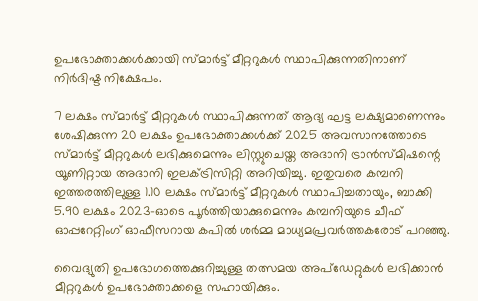ഉപഭോക്താക്കൾക്കായി സ്മാർട്ട് മീറ്ററുകൾ സ്ഥാപിക്കുന്നതിനാണ് നിർദിഷ്ട നിക്ഷേപം.

7 ലക്ഷം സ്മാർട്ട് മീറ്ററുകൾ സ്ഥാപിക്കുന്നത് ആദ്യ ഘട്ട ലക്ഷ്യമാണെന്നും ശേഷിക്കുന്ന 20 ലക്ഷം ഉപഭോക്താക്കൾക്ക് 2025 അവസാനത്തോടെ സ്മാർട്ട് മീറ്ററുകൾ ലഭിക്കുമെന്നും ലിസ്റ്റുചെയ്ത അദാനി ട്രാൻസ്മിഷന്റെ യൂണിറ്റായ അദാനി ഇലക്ട്രിസിറ്റി അറിയിച്ചു. ഇതുവരെ കമ്പനി ഇത്തരത്തിലുള്ള 1.10 ലക്ഷം സ്മാർട്ട് മീറ്ററുകൾ സ്ഥാപിച്ചതായും, ബാക്കി 5.90 ലക്ഷം 2023-ഓടെ പൂർത്തിയാക്കുമെന്നും കമ്പനിയുടെ ചീഫ് ഓപ്പറേറ്റിംഗ് ഓഫീസറായ കപിൽ ശർമ്മ മാധ്യമപ്രവർത്തകരോട് പറഞ്ഞു.

വൈദ്യുതി ഉപഭോഗത്തെക്കുറിച്ചുള്ള തത്സമയ അപ്‌ഡേറ്റുകൾ ലഭിക്കാൻ മീറ്ററുകൾ ഉപഭോക്താക്കളെ സഹായിക്കും.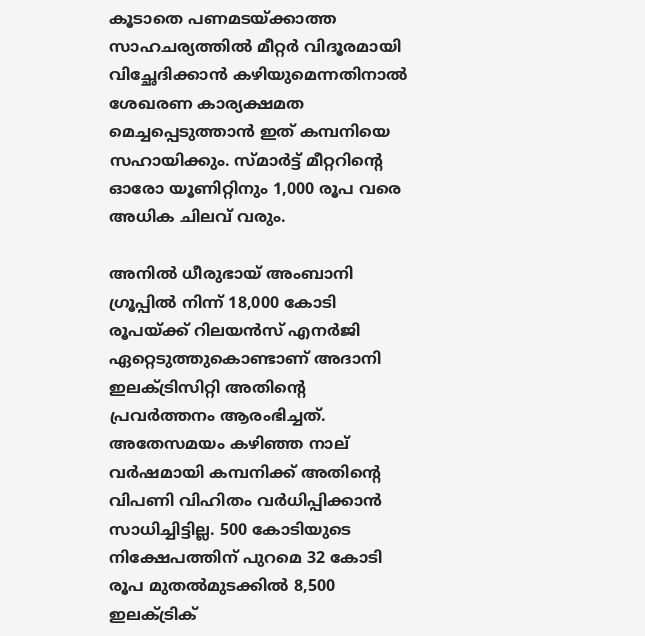കൂടാതെ പണമടയ്ക്കാത്ത സാഹചര്യത്തിൽ മീറ്റർ വിദൂരമായി വിച്ഛേദിക്കാൻ കഴിയുമെന്നതിനാൽ ശേഖരണ കാര്യക്ഷമത മെച്ചപ്പെടുത്താൻ ഇത് കമ്പനിയെ സഹായിക്കും. സ്മാർട്ട് മീറ്ററിന്റെ ഓരോ യൂണിറ്റിനും 1,000 രൂപ വരെ അധിക ചിലവ് വരും.

അനിൽ ധീരുഭായ് അംബാനി ഗ്രൂപ്പിൽ നിന്ന് 18,000 കോടി രൂപയ്ക്ക് റിലയൻസ് എനർജി ഏറ്റെടുത്തുകൊണ്ടാണ് അദാനി ഇലക്ട്രിസിറ്റി അതിന്റെ പ്രവർത്തനം ആരംഭിച്ചത്. അതേസമയം കഴിഞ്ഞ നാല് വർഷമായി കമ്പനിക്ക് അതിന്റെ വിപണി വിഹിതം വർധിപ്പിക്കാൻ സാധിച്ചിട്ടില്ല. 500 കോടിയുടെ നിക്ഷേപത്തിന് പുറമെ 32 കോടി രൂപ മുതൽമുടക്കിൽ 8,500 ഇലക്ട്രിക്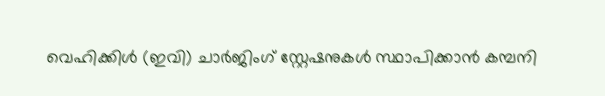വെഹിക്കിൾ (ഇവി) ചാർജിംഗ് സ്റ്റേഷനുകൾ സ്ഥാപിക്കാൻ കമ്പനി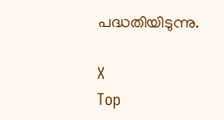പദ്ധതിയിടുന്നു.

X
Top